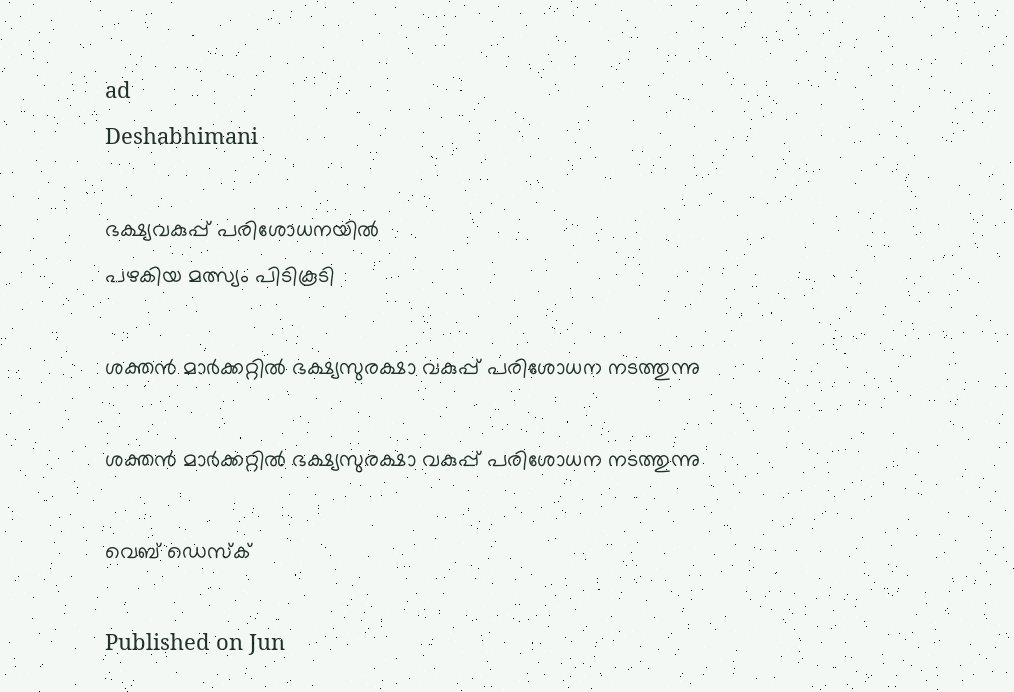ad
Deshabhimani

ഭക്ഷ്യവകുപ്പ്‌ പരിശോധനയിൽ
പഴകിയ മത്സ്യം പിടികൂടി

ശക്തൻ മാർക്കറ്റിൽ ഭക്ഷ്യസുരക്ഷാ വകുപ്പ് പരിശോധന നടത്തുന്നു

ശക്തൻ മാർക്കറ്റിൽ ഭക്ഷ്യസുരക്ഷാ വകുപ്പ് പരിശോധന നടത്തുന്നു

വെബ് ഡെസ്ക്

Published on Jun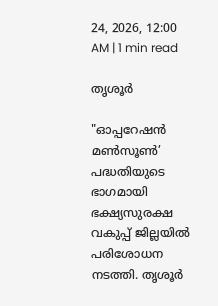24, 2026, 12:00 AM | 1 min read

തൃശൂർ

"ഓപ്പറേഷൻ മൺസൂൺ’ പദ്ധതിയുടെ ഭാഗമായി ഭക്ഷ്യസുരക്ഷ വകുപ്പ് ജില്ലയിൽ പരിശോധന നടത്തി. തൃശൂർ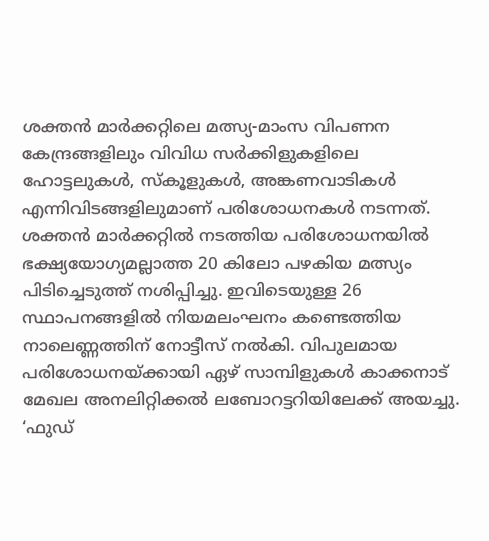ശക്തൻ മാർക്കറ്റിലെ മത്സ്യ-മാംസ വിപണന കേന്ദ്രങ്ങളിലും വിവിധ സർക്കിളുകളിലെ ഹോട്ടലുകൾ, സ്കൂളുകൾ, അങ്കണവാടികൾ എന്നിവിടങ്ങളിലുമാണ് പരിശോധനകൾ നടന്നത്. ശക്തൻ മാർക്കറ്റിൽ നടത്തിയ പരിശോധനയിൽ ഭക്ഷ്യയോഗ്യമല്ലാത്ത 20 കിലോ പഴകിയ മത്സ്യം പിടിച്ചെടുത്ത് നശിപ്പിച്ചു. ഇവിടെയുള്ള 26 സ്ഥാപനങ്ങളിൽ നിയമലംഘനം കണ്ടെത്തിയ നാലെണ്ണത്തിന് നോട്ടീസ് നൽകി. വിപുലമായ പരിശോധനയ്ക്കായി ഏഴ് സാമ്പിളുകൾ കാക്കനാട് മേഖല അനലിറ്റിക്കൽ ലബോറട്ടറിയിലേക്ക് അയച്ചു. ‘ഫുഡ്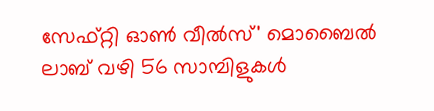സേഫ്റ്റി ഓൺ വീൽസ്' മൊബൈൽ ലാബ് വഴി 56 സാമ്പിളുകൾ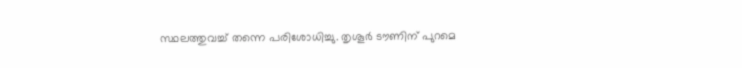സ്ഥലത്തുവച്ച് തന്നെ പരിശോധിച്ചു. തൃശൂർ ടൗണിന് പുറമെ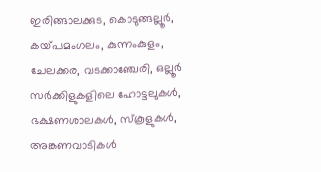ഇരിങ്ങാലക്കുട, കൊടുങ്ങല്ലൂർ, കയ്‌പമംഗലം, കുന്നംകുളം, ചേലക്കര, വടക്കാഞ്ചേരി, ഒല്ലൂർ സർക്കിളുകളിലെ ഹോട്ടലുകൾ, ഭക്ഷണശാലകൾ, സ്കൂളുകൾ, അങ്കണവാടികൾ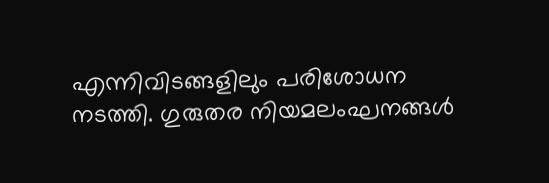എന്നിവിടങ്ങളിലും പരിശോധന നടത്തി. ഗുരുതര നിയമലംഘനങ്ങൾ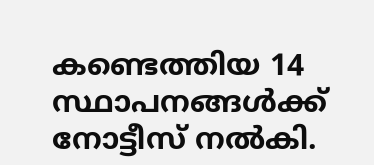കണ്ടെത്തിയ 14 സ്ഥാപനങ്ങൾക്ക് നോട്ടീസ്‌ നൽകി.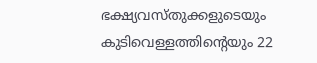ഭക്ഷ്യവസ്തുക്കളുടെയും കുടിവെള്ളത്തിന്റെയും 22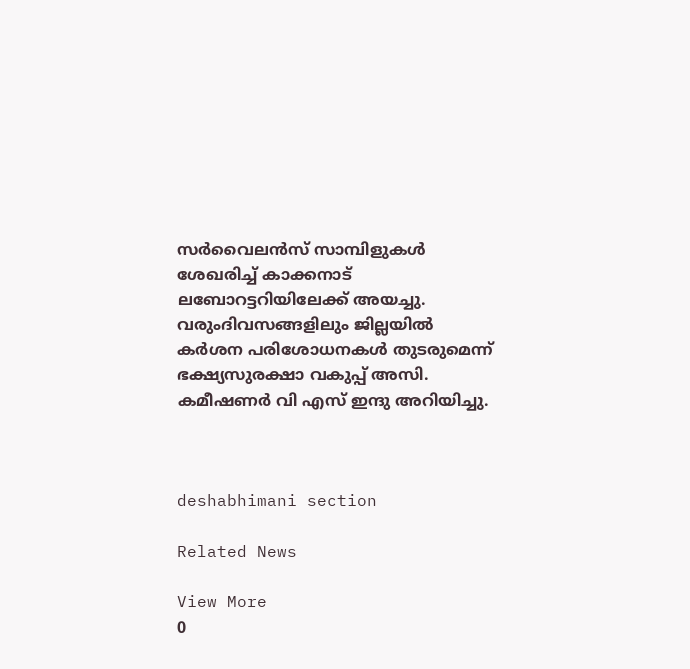സർവൈലൻസ് സാമ്പിളുകൾ ശേഖരിച്ച് കാക്കനാട് ലബോറട്ടറിയിലേക്ക് അയച്ചു. വരുംദിവസങ്ങളിലും ജില്ലയിൽ കർശന പരിശോധനകൾ തുടരുമെന്ന് ഭക്ഷ്യസുരക്ഷാ വകുപ്പ് അസി. കമീഷണർ വി എസ് ഇന്ദു അറിയിച്ചു.



deshabhimani section

Related News

View More
0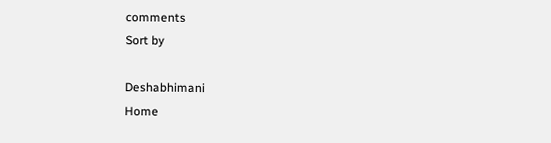comments
Sort by

Deshabhimani
Home